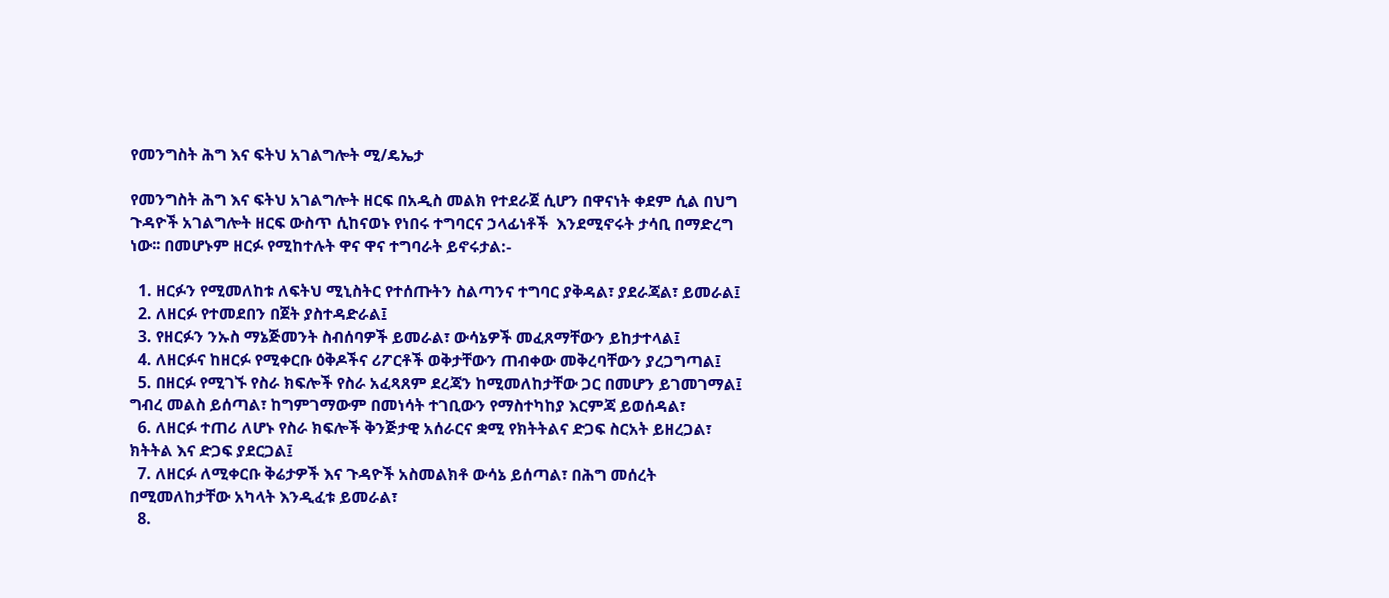የመንግስት ሕግ እና ፍትህ አገልግሎት ሚ/ዴኤታ

የመንግስት ሕግ እና ፍትህ አገልግሎት ዘርፍ በአዲስ መልክ የተደራጀ ሲሆን በዋናነት ቀደም ሲል በህግ ጉዳዮች አገልግሎት ዘርፍ ውስጥ ሲከናወኑ የነበሩ ተግባርና ኃላፊነቶች  እንደሚኖሩት ታሳቢ በማድረግ ነው፡፡ በመሆኑም ዘርፉ የሚከተሉት ዋና ዋና ተግባራት ይኖሩታል:-

  1. ዘርፉን የሚመለከቱ ለፍትህ ሚኒስትር የተሰጡትን ስልጣንና ተግባር ያቅዳል፣ ያደራጃል፣ ይመራል፤
  2. ለዘርፉ የተመደበን በጀት ያስተዳድራል፤
  3. የዘርፉን ንኡስ ማኔጅመንት ስብሰባዎች ይመራል፣ ውሳኔዎች መፈጸማቸውን ይከታተላል፤
  4. ለዘርፉና ከዘርፉ የሚቀርቡ ዕቅዶችና ሪፖርቶች ወቅታቸውን ጠብቀው መቅረባቸውን ያረጋግጣል፤
  5. በዘርፉ የሚገኙ የስራ ክፍሎች የስራ አፈጻጸም ደረጃን ከሚመለከታቸው ጋር በመሆን ይገመገማል፤ ግብረ መልስ ይሰጣል፣ ከግምገማውም በመነሳት ተገቢውን የማስተካከያ እርምጃ ይወሰዳል፣
  6. ለዘርፉ ተጠሪ ለሆኑ የስራ ክፍሎች ቅንጅታዊ አሰራርና ቋሚ የክትትልና ድጋፍ ስርአት ይዘረጋል፣ ክትትል እና ድጋፍ ያደርጋል፤
  7. ለዘርፉ ለሚቀርቡ ቅሬታዎች እና ጉዳዮች አስመልክቶ ውሳኔ ይሰጣል፣ በሕግ መሰረት በሚመለከታቸው አካላት እንዲፈቱ ይመራል፣
  8.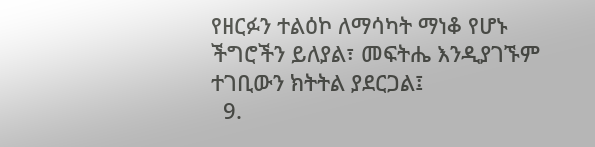የዘርፉን ተልዕኮ ለማሳካት ማነቆ የሆኑ ችግሮችን ይለያል፣ መፍትሔ እንዲያገኙም ተገቢውን ክትትል ያደርጋል፤
  9.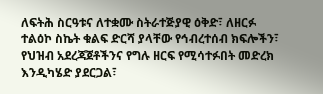ለፍትሕ ስርዓቱና ለተቋሙ ስትራተጅያዊ ዕቅድ፣ ለዘርፉ ተልዕኮ ስኬት ቁልፍ ድርሻ ያላቸው የኅብረተሰብ ክፍሎችን፣ የህዝብ አደረጃጀቶችንና የግሉ ዘርፍ የሚሳተፉበት መድረክ እንዲካሄድ ያደርጋል፣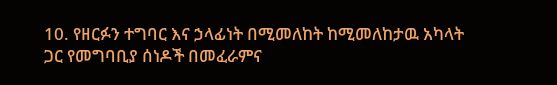10. የዘርፉን ተግባር እና ኃላፊነት በሚመለከት ከሚመለከታዉ አካላት ጋር የመግባቢያ ሰነዶች በመፈራምና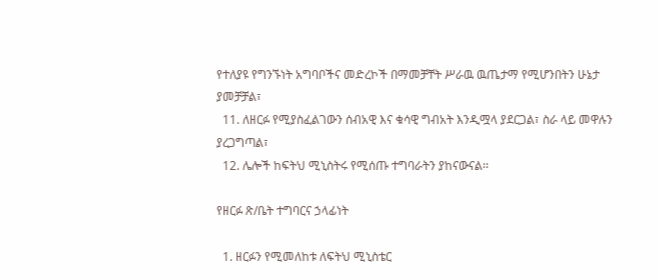የተለያዩ የግንኙነት አግባቦችና መድረኮች በማመቻቸት ሥራዉ ዉጤታማ የሚሆንበትን ሁኔታ ያመቻቻል፣
  11. ለዘርፉ የሚያስፈልገውን ሰብአዊ እና ቁሳዊ ግብአት እንዲሟላ ያደርጋል፣ ስራ ላይ መዋሉን ያረጋግጣል፣
  12. ሌሎች ከፍትህ ሚኒስትሩ የሚሰጡ ተግባራትን ያከናውናል፡፡

የዘርፉ ጽ/ቤት ተግባርና ኃላፊነት

  1. ዘርፉን የሚመለከቱ ለፍትህ ሚኒስቴር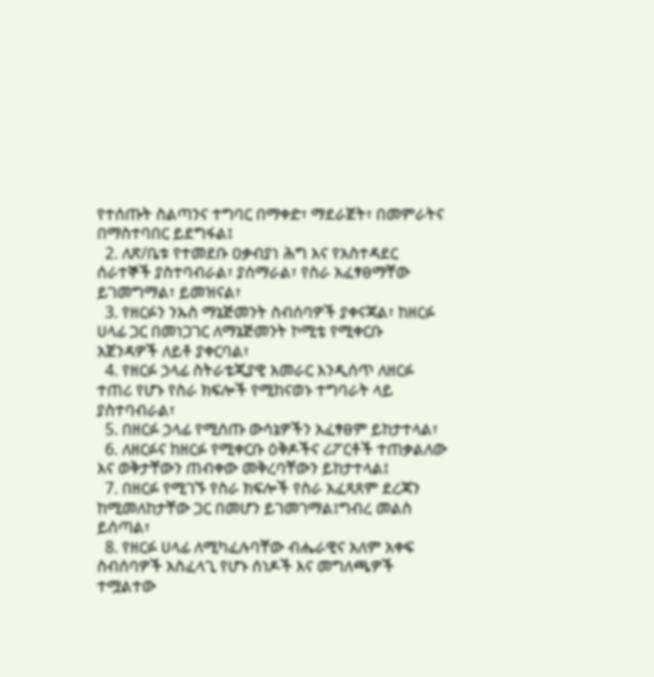የተሰጡት ስልጣንና ተግባር በማቀድ፣ ማደራጀት፣ በመምራትና በማስተባበር ይደግፋል፤
  2. ለጽ/ቤቱ የተመደቡ ዐቃብያነ ሕግ እና የአስተዳደር ሰራተኞች ያስተባብራል፣ ያሰማራል፣ የስራ አፈፃፀማቸው ይገመግማል፣ ይመዝናል፣
  3. የዘርፉን ንኡስ ማኔጅመንት ስብሰባዎች ያቀናጃል፣ ከዘርፉ ሀላፊ ጋር በመነጋገር ለማኔጅመንት ኮሚቴ የሚቀርቡ አጀንዳዎች ለይቶ ያቀርባል፣
  4. የዘርፉ ኃላፊ ስትራቴጂያዊ አመራር እንዲሰጥ ለዘርፉ ተጠሪ የሆኑ የስራ ክፍሎች የሚከናወኑ ተግባራት ላይ ያስተባብራል፣
  5. በዘርፉ ኃላፊ የሚሰጡ ውሳኔዎችን አፈፃፀም ይከታተላል፣
  6. ለዘርፉና ከዘርፉ የሚቀርቡ ዕቅዶችና ሪፖርቶች ተጠቃልለው እና ወቅታቸውን ጠብቀው መቅረባቸውን ይከታተላል፤
  7. በዘርፉ የሚገኙ የስራ ክፍሎች የስራ አፈጻጸም ደረጃን ከሚመለከታቸው ጋር በመሆን ይገመገማል፤ግብረ መልስ ይሰጣል፣
  8. የዘርፉ ሀላፊ ለሚካፈሉባቸው ብሔራዊና አለም አቀፍ ስብሰባዎች አስፈላጊ የሆኑ ሰነዶች እና መግለጫዎች ተሟልተው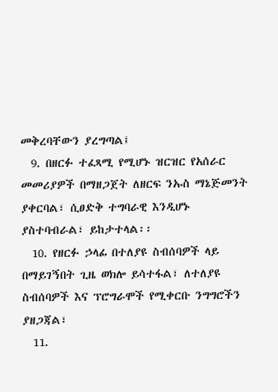መቅረባቸውን ያረግጣል፤
  9. በዘርፉ ተፈጻሚ የሚሆኑ ዝርዝር የአሰራር መመሪያዎች በማዘጋጀት ለዘርፍ ንኡስ ማኔጅመንት ያቀርባል፣ ሲፀድቅ ተግባራዊ እንዲሆኑ ያስተባብራል፣ ይከታተላል፡፡
  10. የዘርፉ ኃላፊ በተለያዩ ስብሰባዎች ላይ በማይገኝበት ጊዜ ወክሎ ይሳተፋል፣ ለተለያዩ ስብሰባዎች እና ፕሮግራሞች የሚቀርቡ ንግግሮችን ያዘጋጃል፣
  11.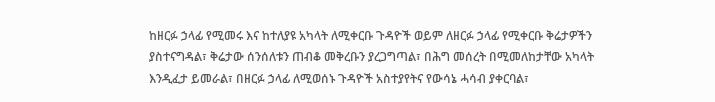ከዘርፉ ኃላፊ የሚመሩ እና ከተለያዩ አካላት ለሚቀርቡ ጉዳዮች ወይም ለዘርፉ ኃላፊ የሚቀርቡ ቅሬታዎችን ያስተናግዳል፣ ቅሬታው ሰንሰለቱን ጠብቆ መቅረቡን ያረጋግጣል፣ በሕግ መሰረት በሚመለከታቸው አካላት እንዲፈታ ይመራል፣ በዘርፉ ኃላፊ ለሚወሰኑ ጉዳዮች አስተያየትና የውሳኔ ሓሳብ ያቀርባል፣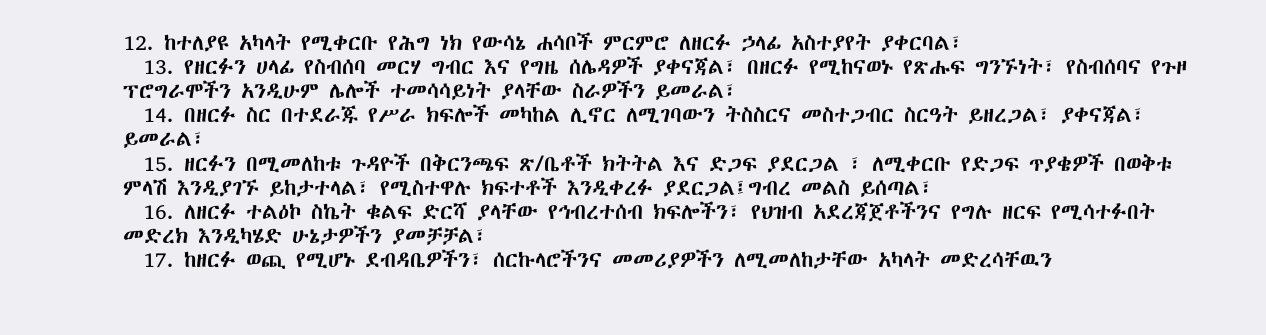12. ከተለያዩ አካላት የሚቀርቡ የሕግ ነክ የውሳኔ ሐሳቦች ምርምሮ ለዘርፉ ኃላፊ አስተያየት ያቀርባል፣
  13. የዘርፉን ሀላፊ የስብሰባ መርሃ ግብር እና የግዜ ሰሌዳዎች ያቀናጃል፣ በዘርፉ የሚከናወኑ የጽሑፍ ግንኙነት፣ የስብሰባና የጉዞ ፕሮግራሞችን አንዲሁም ሌሎች ተመሳሳይነት ያላቸው ስራዎችን ይመራል፣
  14. በዘርፉ ስር በተደራጁ የሥራ ክፍሎች መካከል ሊኖር ለሚገባውን ትስስርና መስተጋብር ስርዓት ይዘረጋል፣ ያቀናጃል፣ ይመራል፣
  15. ዘርፉን በሚመለከቱ ጉዳዮች በቅርንጫፍ ጽ/ቤቶች ክትትል እና ድጋፍ ያደርጋል ፣ ለሚቀርቡ የድጋፍ ጥያቄዎች በወቅቱ ምላሽ እንዲያገኙ ይከታተላል፣ የሚስተዋሉ ክፍተቶች እንዲቀረፉ ያደርጋል፤ግብረ መልስ ይሰጣል፣
  16. ለዘርፉ ተልዕኮ ስኬት ቁልፍ ድርሻ ያላቸው የኅብረተሰብ ክፍሎችን፣ የህዝብ አደረጃጀቶችንና የግሉ ዘርፍ የሚሳተፉበት መድረክ እንዲካሄድ ሁኔታዎችን ያመቻቻል፣
  17. ከዘርፉ ወጪ የሚሆኑ ደብዳቤዎችን፣ ሰርኩላሮችንና መመሪያዎችን ለሚመለከታቸው አካላት መድረሳቸዉን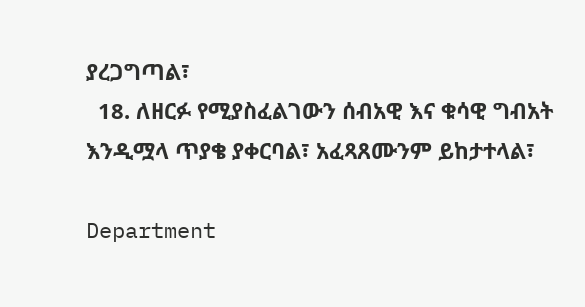ያረጋግጣል፣
  18. ለዘርፉ የሚያስፈልገውን ሰብአዊ እና ቁሳዊ ግብአት እንዲሟላ ጥያቄ ያቀርባል፣ አፈጻጸሙንም ይከታተላል፣

Department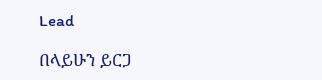Lead

በላይሁን ይርጋ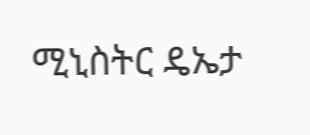ሚኒስትር ዴኤታ